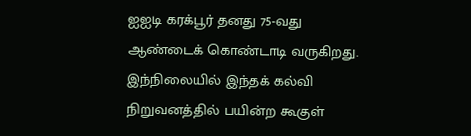ஐஐடி கரக்பூர் தனது 75-வது ஆண்டைக் கொண்டாடி வருகிறது. இந்நிலையில் இந்தக் கல்வி நிறுவனத்தில் பயின்ற கூகுள்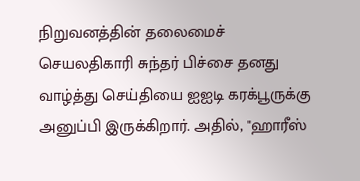நிறுவனத்தின் தலைமைச் செயலதிகாரி சுந்தர் பிச்சை தனது வாழ்த்து செய்தியை ஐஐடி கரக்பூருக்கு அனுப்பி இருக்கிறார். அதில், "ஹாரீஸ்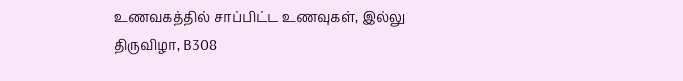உணவகத்தில் சாப்பிட்ட உணவுகள், இல்லு திருவிழா, B308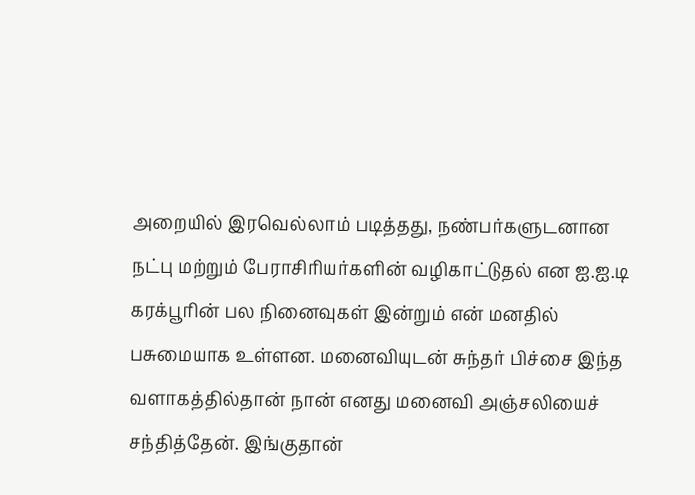அறையில் இரவெல்லாம் படித்தது, நண்பர்களுடனான நட்பு மற்றும் பேராசிரியர்களின் வழிகாட்டுதல் என ஐ.ஐ.டி கரக்பூரின் பல நினைவுகள் இன்றும் என் மனதில் பசுமையாக உள்ளன. மனைவியுடன் சுந்தர் பிச்சை இந்த வளாகத்தில்தான் நான் எனது மனைவி அஞ்சலியைச் சந்தித்தேன். இங்குதான்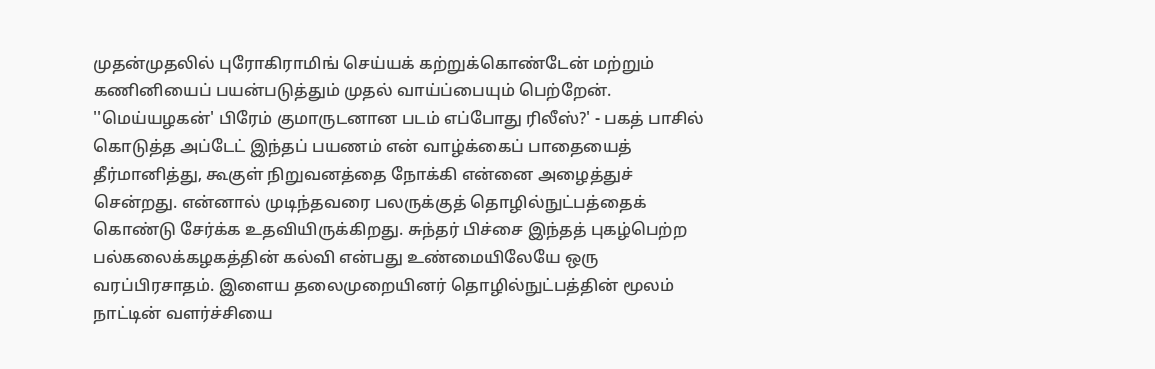முதன்முதலில் புரோகிராமிங் செய்யக் கற்றுக்கொண்டேன் மற்றும் கணினியைப் பயன்படுத்தும் முதல் வாய்ப்பையும் பெற்றேன். ''மெய்யழகன்' பிரேம் குமாருடனான படம் எப்போது ரிலீஸ்?' - பகத் பாசில் கொடுத்த அப்டேட் இந்தப் பயணம் என் வாழ்க்கைப் பாதையைத் தீர்மானித்து, கூகுள் நிறுவனத்தை நோக்கி என்னை அழைத்துச் சென்றது. என்னால் முடிந்தவரை பலருக்குத் தொழில்நுட்பத்தைக் கொண்டு சேர்க்க உதவியிருக்கிறது. சுந்தர் பிச்சை இந்தத் புகழ்பெற்ற பல்கலைக்கழகத்தின் கல்வி என்பது உண்மையிலேயே ஒரு வரப்பிரசாதம். இளைய தலைமுறையினர் தொழில்நுட்பத்தின் மூலம் நாட்டின் வளர்ச்சியை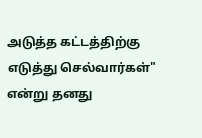அடுத்த கட்டத்திற்கு எடுத்து செல்வார்கள்" என்று தனது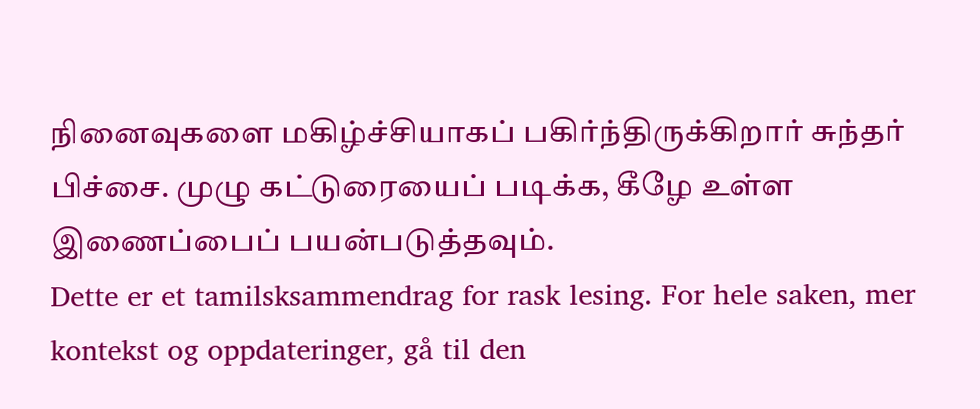நினைவுகளை மகிழ்ச்சியாகப் பகிர்ந்திருக்கிறார் சுந்தர் பிச்சை. முழு கட்டுரையைப் படிக்க, கீழே உள்ள இணைப்பைப் பயன்படுத்தவும்.
Dette er et tamilsksammendrag for rask lesing. For hele saken, mer kontekst og oppdateringer, gå til den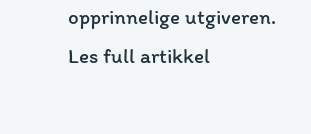opprinnelige utgiveren.
Les full artikkel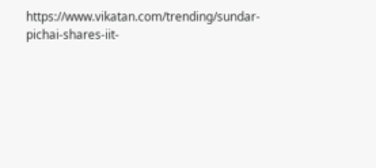https://www.vikatan.com/trending/sundar-pichai-shares-iit-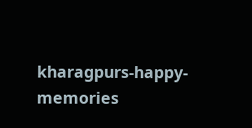kharagpurs-happy-memories